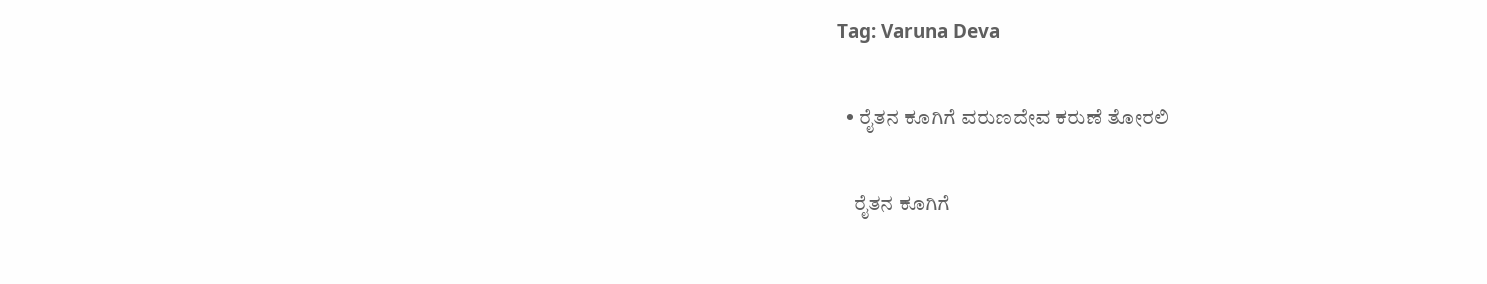Tag: Varuna Deva

  • ರೈತನ ಕೂಗಿಗೆ ವರುಣದೇವ ಕರುಣೆ ತೋರಲಿ

    ರೈತನ ಕೂಗಿಗೆ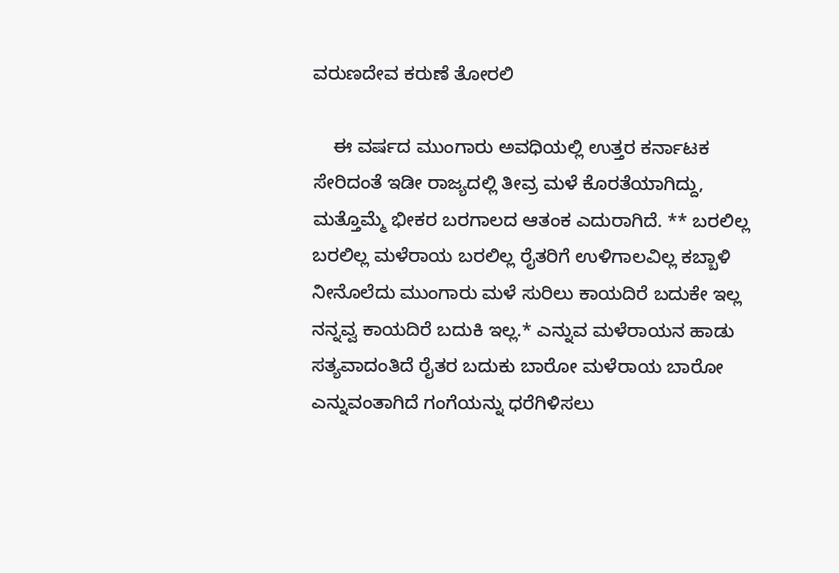ವರುಣದೇವ ಕರುಣೆ ತೋರಲಿ

    ಈ ವರ್ಷದ ಮುಂಗಾರು ಅವಧಿಯಲ್ಲಿ ಉತ್ತರ ಕರ್ನಾಟಕ ಸೇರಿದಂತೆ ಇಡೀ ರಾಜ್ಯದಲ್ಲಿ ತೀವ್ರ ಮಳೆ ಕೊರತೆಯಾಗಿದ್ದು, ಮತ್ತೊಮ್ಮೆ ಭೀಕರ ಬರಗಾಲದ ಆತಂಕ ಎದುರಾಗಿದೆ. ** ಬರಲಿಲ್ಲ ಬರಲಿಲ್ಲ ಮಳೆರಾಯ ಬರಲಿಲ್ಲ ರೈತರಿಗೆ ಉಳಿಗಾಲವಿಲ್ಲ ಕಬ್ಬಾಳಿ ನೀನೊಲೆದು ಮುಂಗಾರು ಮಳೆ ಸುರಿಲು ಕಾಯದಿರೆ ಬದುಕೇ ಇಲ್ಲ ನನ್ನವ್ವ ಕಾಯದಿರೆ ಬದುಕಿ ಇಲ್ಲ.* ಎನ್ನುವ ಮಳೆರಾಯನ ಹಾಡು ಸತ್ಯವಾದಂತಿದೆ ರೈತರ ಬದುಕು ಬಾರೋ ಮಳೆರಾಯ ಬಾರೋ ಎನ್ನುವಂತಾಗಿದೆ ಗಂಗೆಯನ್ನು ಧರೆಗಿಳಿಸಲು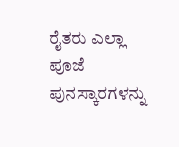ರೈತರು ಎಲ್ಲಾ ಪೂಜೆ ಪುನಸ್ಕಾರಗಳನ್ನು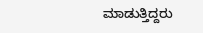ಮಾಡುತ್ತಿದ್ದರು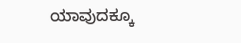ಯಾವುದಕ್ಕೂ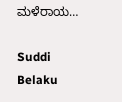ಮಳೆರಾಯ…

Suddi Belaku